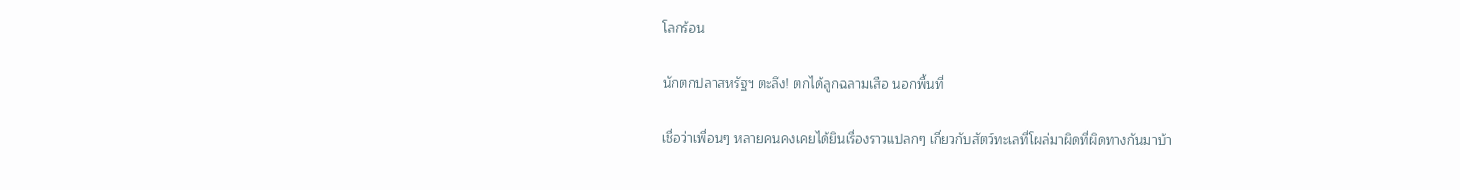โลกร้อน

นักตกปลาสหรัฐฯ ตะลึง! ตกได้ลูกฉลามเสือ นอกพื้นที่

เชื่อว่าเพื่อนๆ หลายคนคงเคยได้ยินเรื่องราวแปลกๆ เกี่ยวกับสัตว์ทะเลที่โผล่มาผิดที่ผิดทางกันมาบ้า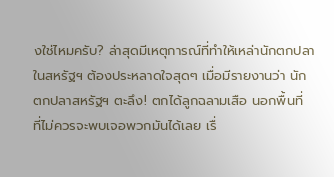งใช่ไหมครับ? ล่าสุดมีเหตุการณ์ที่ทำให้เหล่านักตกปลาในสหรัฐฯ ต้องประหลาดใจสุดๆ เมื่อมีรายงานว่า นักตกปลาสหรัฐฯ ตะลึง! ตกได้ลูกฉลามเสือ นอกพื้นที่ ที่ไม่ควรจะพบเจอพวกมันได้เลย เรื่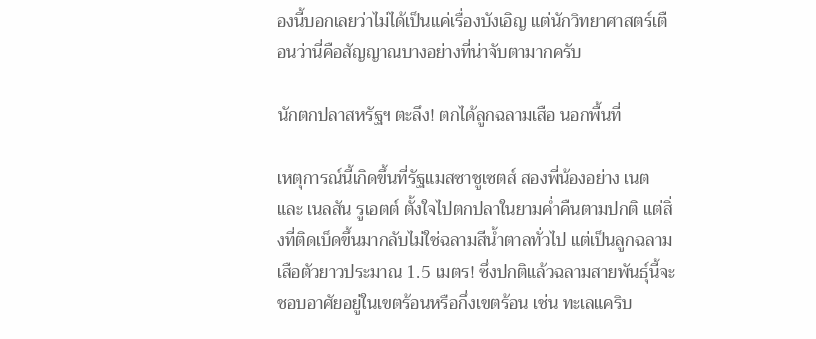องนี้บอกเลยว่าไม่ได้เป็นแค่เรื่องบังเอิญ แต่นักวิทยาศาสตร์เตือนว่านี่คือสัญญาณบางอย่างที่น่าจับตามากครับ

นักตกปลาสหรัฐฯ ตะลึง! ตกได้ลูกฉลามเสือ นอกพื้นที่

เหตุการณ์นี้เกิดขึ้นที่รัฐแมสซาชูเซตส์ สองพี่น้องอย่าง เนต และ เนลสัน รูเอตต์ ตั้งใจไปตกปลาในยามค่ำคืนตามปกติ แต่สิ่งที่ติดเบ็ดขึ้นมากลับไม่ใช่ฉลามสีน้ำตาลทั่วไป แต่เป็นลูกฉลามเสือตัวยาวประมาณ 1.5 เมตร! ซึ่งปกติแล้วฉลามสายพันธุ์นี้จะชอบอาศัยอยู่ในเขตร้อนหรือกึ่งเขตร้อน เช่น ทะเลแคริบ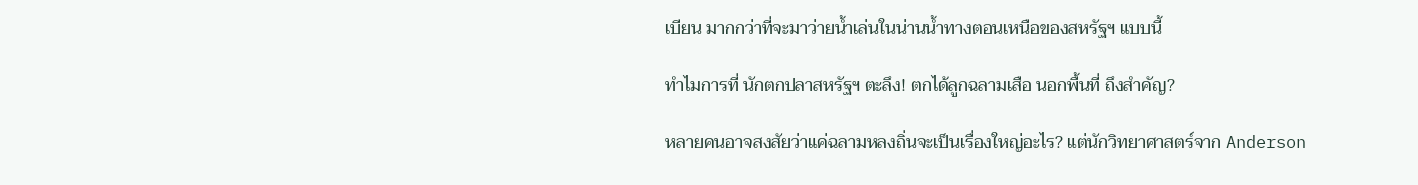เบียน มากกว่าที่จะมาว่ายน้ำเล่นในน่านน้ำทางตอนเหนือของสหรัฐฯ แบบนี้

ทำไมการที่ นักตกปลาสหรัฐฯ ตะลึง! ตกได้ลูกฉลามเสือ นอกพื้นที่ ถึงสำคัญ?

หลายคนอาจสงสัยว่าแค่ฉลามหลงถิ่นจะเป็นเรื่องใหญ่อะไร? แต่นักวิทยาศาสตร์จาก Anderson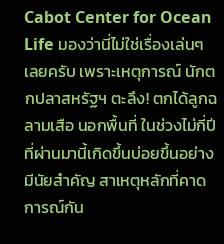Cabot Center for Ocean Life มองว่านี่ไม่ใช่เรื่องเล่นๆ เลยครับ เพราะเหตุการณ์ นักตกปลาสหรัฐฯ ตะลึง! ตกได้ลูกฉลามเสือ นอกพื้นที่ ในช่วงไม่กี่ปีที่ผ่านมานี้เกิดขึ้นบ่อยขึ้นอย่างมีนัยสำคัญ สาเหตุหลักที่คาดการณ์กัน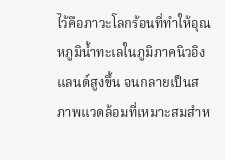ไว้คือภาวะโลกร้อนที่ทำให้อุณหภูมิน้ำทะเลในภูมิภาคนิวอิงแลนด์สูงขึ้น จนกลายเป็นสภาพแวดล้อมที่เหมาะสมสำห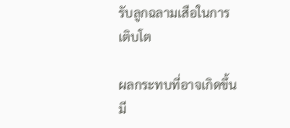รับลูกฉลามเสือในการเติบโต

ผลกระทบที่อาจเกิดขึ้นมี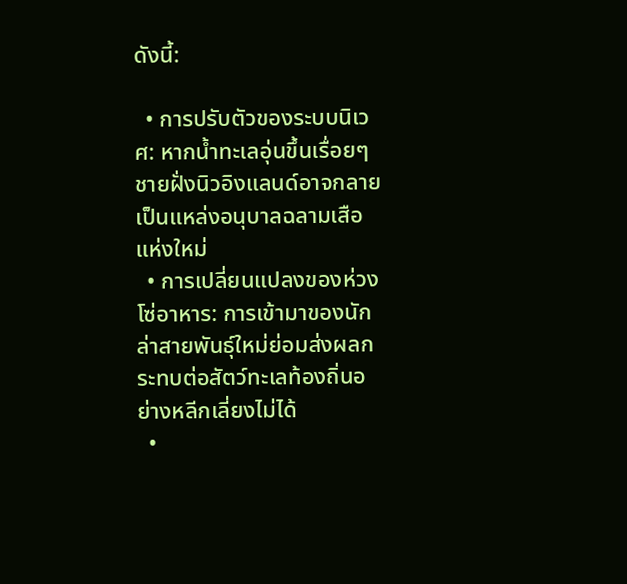ดังนี้:

  • การปรับตัวของระบบนิเวศ: หากน้ำทะเลอุ่นขึ้นเรื่อยๆ ชายฝั่งนิวอิงแลนด์อาจกลายเป็นแหล่งอนุบาลฉลามเสือแห่งใหม่
  • การเปลี่ยนแปลงของห่วงโซ่อาหาร: การเข้ามาของนักล่าสายพันธุ์ใหม่ย่อมส่งผลกระทบต่อสัตว์ทะเลท้องถิ่นอย่างหลีกเลี่ยงไม่ได้
  •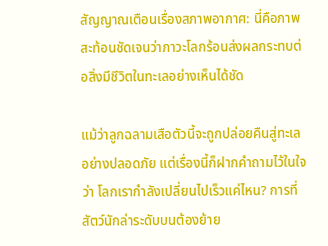สัญญาณเตือนเรื่องสภาพอากาศ: นี่คือภาพสะท้อนชัดเจนว่าภาวะโลกร้อนส่งผลกระทบต่อสิ่งมีชีวิตในทะเลอย่างเห็นได้ชัด

แม้ว่าลูกฉลามเสือตัวนี้จะถูกปล่อยคืนสู่ทะเลอย่างปลอดภัย แต่เรื่องนี้ก็ฝากคำถามไว้ในใจว่า โลกเรากำลังเปลี่ยนไปเร็วแค่ไหน? การที่สัตว์นักล่าระดับบนต้องย้าย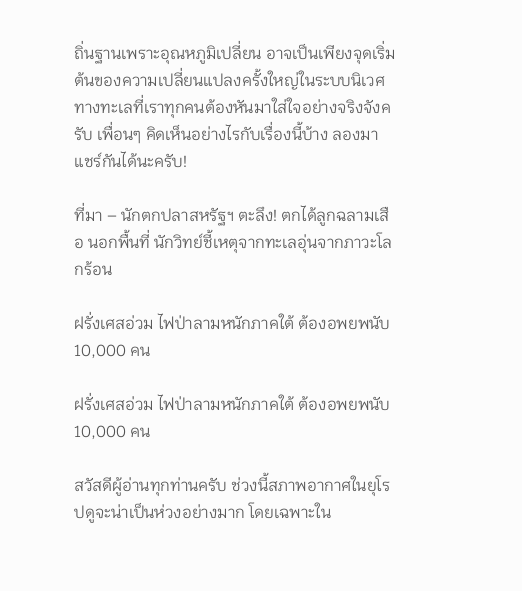ถิ่นฐานเพราะอุณหภูมิเปลี่ยน อาจเป็นเพียงจุดเริ่มต้นของความเปลี่ยนแปลงครั้งใหญ่ในระบบนิเวศทางทะเลที่เราทุกคนต้องหันมาใส่ใจอย่างจริงจังครับ เพื่อนๆ คิดเห็นอย่างไรกับเรื่องนี้บ้าง ลองมาแชร์กันได้นะครับ!

ที่มา – นักตกปลาสหรัฐฯ ตะลึง! ตกได้ลูกฉลามเสือ นอกพื้นที่ นักวิทย์ชี้เหตุจากทะเลอุ่นจากภาวะโลกร้อน

ฝรั่งเศสอ่วม ไฟป่าลามหนักภาคใต้ ต้องอพยพนับ 10,000 คน

ฝรั่งเศสอ่วม ไฟป่าลามหนักภาคใต้ ต้องอพยพนับ 10,000 คน

สวัสดีผู้อ่านทุกท่านครับ ช่วงนี้สภาพอากาศในยุโรปดูจะน่าเป็นห่วงอย่างมาก โดยเฉพาะใน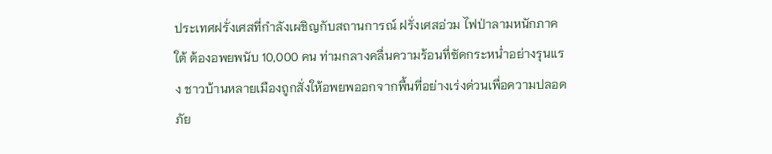ประเทศฝรั่งเศสที่กำลังเผชิญกับสถานการณ์ ฝรั่งเศสอ่วม ไฟป่าลามหนักภาคใต้ ต้องอพยพนับ 10,000 คน ท่ามกลางคลื่นความร้อนที่ซัดกระหน่ำอย่างรุนแรง ชาวบ้านหลายเมืองถูกสั่งให้อพยพออกจากพื้นที่อย่างเร่งด่วนเพื่อความปลอดภัย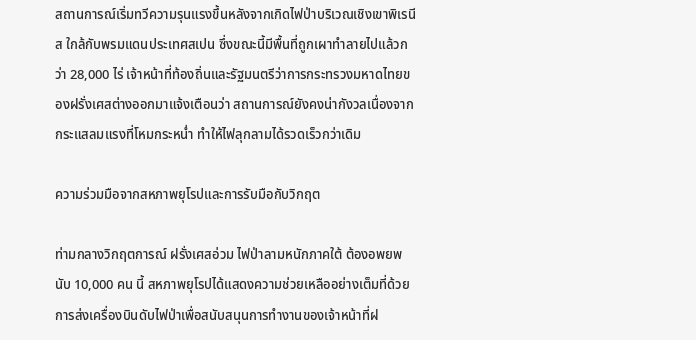สถานการณ์เริ่มทวีความรุนแรงขึ้นหลังจากเกิดไฟป่าบริเวณเชิงเขาพิเรนีส ใกล้กับพรมแดนประเทศสเปน ซึ่งขณะนี้มีพื้นที่ถูกเผาทำลายไปแล้วกว่า 28,000 ไร่ เจ้าหน้าที่ท้องถิ่นและรัฐมนตรีว่าการกระทรวงมหาดไทยของฝรั่งเศสต่างออกมาแจ้งเตือนว่า สถานการณ์ยังคงน่ากังวลเนื่องจากกระแสลมแรงที่โหมกระหน่ำ ทำให้ไฟลุกลามได้รวดเร็วกว่าเดิม

ความร่วมมือจากสหภาพยุโรปและการรับมือกับวิกฤต

ท่ามกลางวิกฤตการณ์ ฝรั่งเศสอ่วม ไฟป่าลามหนักภาคใต้ ต้องอพยพนับ 10,000 คน นี้ สหภาพยุโรปได้แสดงความช่วยเหลืออย่างเต็มที่ด้วยการส่งเครื่องบินดับไฟป่าเพื่อสนับสนุนการทำงานของเจ้าหน้าที่ฝ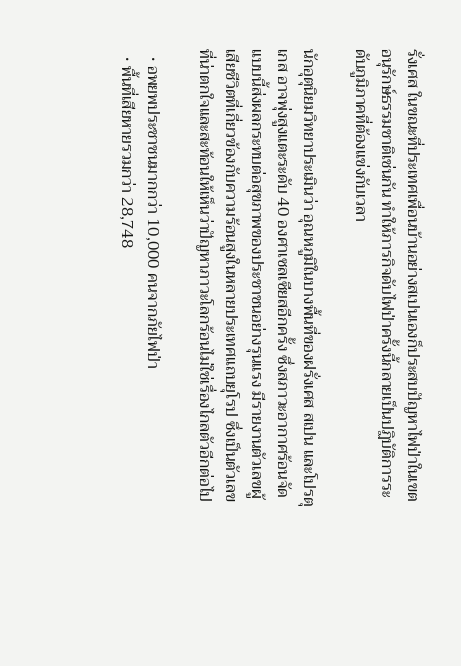รั่งเศส ในขณะที่ประเทศเพื่อนบ้านอย่างสเปนเองก็ประสบปัญหาไฟป่าในเขตอนุรักษ์ธรรมชาติเช่นกัน ทำให้ภารกิจดับไฟป่าครั้งนี้กลายเป็นปฏิบัติการระดับภูมิภาคที่ต้องแข่งกับเวลา

นักอุตุนิยมวิทยาประเมินว่า อุณหภูมิในบางพื้นที่ของฝรั่งเศส สเปน และโปรตุเกส อาจพุ่งสูงแตะระดับ 40 องศาเซลเซียสอีกครั้ง ซึ่งสภาวะอากาศร้อนจัดแบบนี้ส่งผลกระทบต่อสุขภาพของประชาชนอย่างรุนแรง มีรายงานตัวเลขผู้เสียชีวิตที่เกี่ยวข้องกับความร้อนสูงในหลายประเทศแถบยุโรป ซึ่งเป็นตัวเลขที่น่าตกใจและสะท้อนให้เห็นว่าปัญหาภาวะโลกร้อนไม่ใช่เรื่องไกลตัวอีกต่อไป

  • อพยพประชาชนมากกว่า 10,000 คนจากภัยไฟป่า
  • พื้นที่เสียหายรวมกว่า 28,748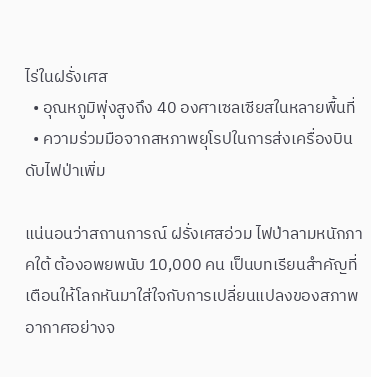ไร่ในฝรั่งเศส
  • อุณหภูมิพุ่งสูงถึง 40 องศาเซลเซียสในหลายพื้นที่
  • ความร่วมมือจากสหภาพยุโรปในการส่งเครื่องบินดับไฟป่าเพิ่ม

แน่นอนว่าสถานการณ์ ฝรั่งเศสอ่วม ไฟป่าลามหนักภาคใต้ ต้องอพยพนับ 10,000 คน เป็นบทเรียนสำคัญที่เตือนให้โลกหันมาใส่ใจกับการเปลี่ยนแปลงของสภาพอากาศอย่างจ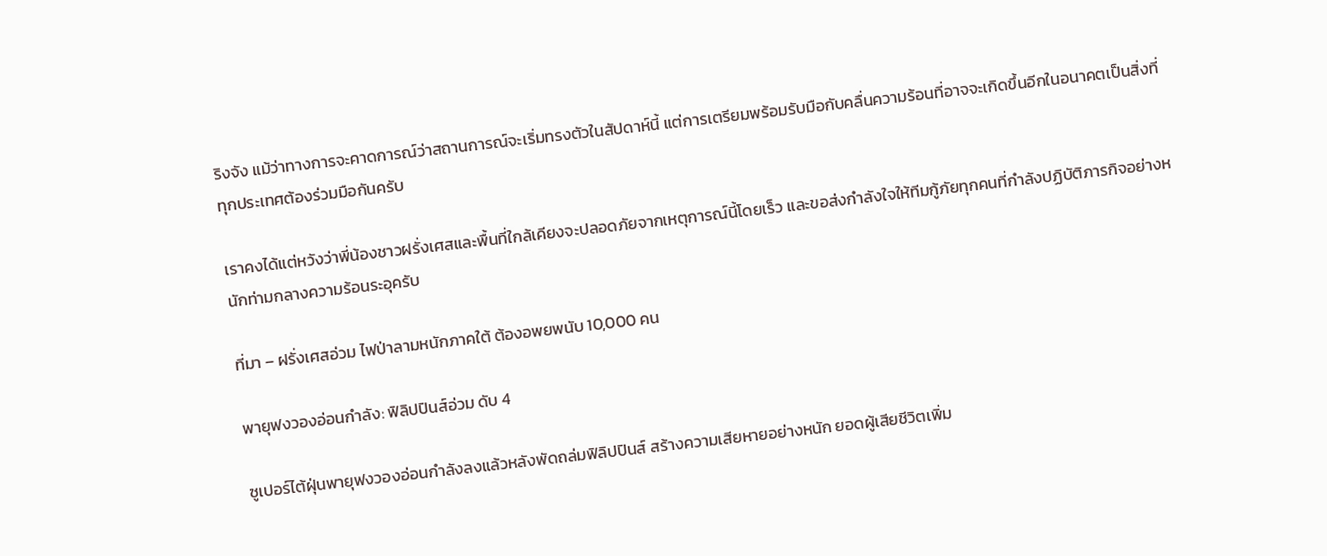ริงจัง แม้ว่าทางการจะคาดการณ์ว่าสถานการณ์จะเริ่มทรงตัวในสัปดาห์นี้ แต่การเตรียมพร้อมรับมือกับคลื่นความร้อนที่อาจจะเกิดขึ้นอีกในอนาคตเป็นสิ่งที่ทุกประเทศต้องร่วมมือกันครับ

เราคงได้แต่หวังว่าพี่น้องชาวฝรั่งเศสและพื้นที่ใกล้เคียงจะปลอดภัยจากเหตุการณ์นี้โดยเร็ว และขอส่งกำลังใจให้ทีมกู้ภัยทุกคนที่กำลังปฏิบัติภารกิจอย่างหนักท่ามกลางความร้อนระอุครับ

ที่มา – ฝรั่งเศสอ่วม ไฟป่าลามหนักภาคใต้ ต้องอพยพนับ 10,000 คน

พายุฟงวองอ่อนกำลัง: ฟิลิปปินส์อ่วม ดับ 4

ซูเปอร์ไต้ฝุ่นพายุฟงวองอ่อนกำลังลงแล้วหลังพัดถล่มฟิลิปปินส์ สร้างความเสียหายอย่างหนัก ยอดผู้เสียชีวิตเพิ่ม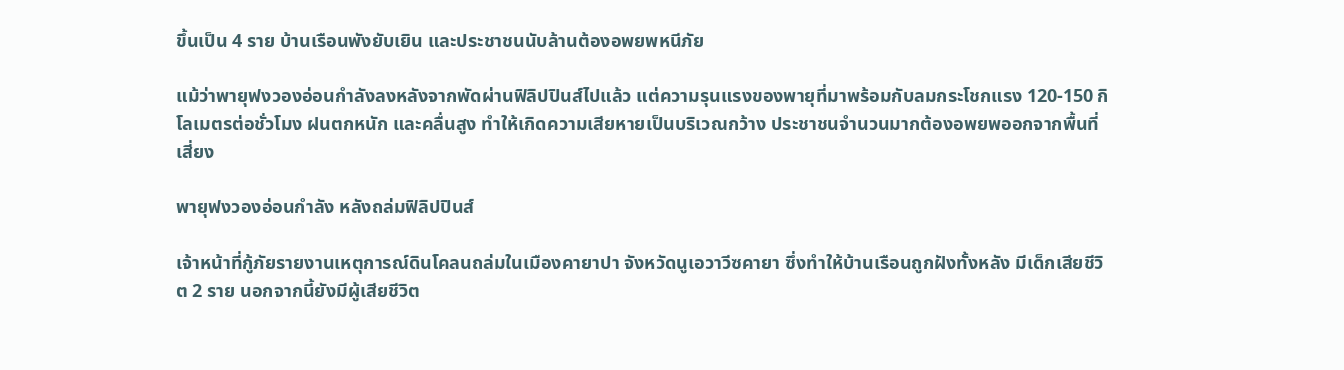ขึ้นเป็น 4 ราย บ้านเรือนพังยับเยิน และประชาชนนับล้านต้องอพยพหนีภัย

แม้ว่าพายุฟงวองอ่อนกำลังลงหลังจากพัดผ่านฟิลิปปินส์ไปแล้ว แต่ความรุนแรงของพายุที่มาพร้อมกับลมกระโชกแรง 120-150 กิโลเมตรต่อชั่วโมง ฝนตกหนัก และคลื่นสูง ทำให้เกิดความเสียหายเป็นบริเวณกว้าง ประชาชนจำนวนมากต้องอพยพออกจากพื้นที่เสี่ยง

พายุฟงวองอ่อนกำลัง หลังถล่มฟิลิปปินส์

เจ้าหน้าที่กู้ภัยรายงานเหตุการณ์ดินโคลนถล่มในเมืองคายาปา จังหวัดนูเอวาวีซคายา ซึ่งทำให้บ้านเรือนถูกฝังทั้งหลัง มีเด็กเสียชีวิต 2 ราย นอกจากนี้ยังมีผู้เสียชีวิต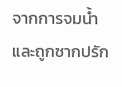จากการจมน้ำและถูกซากปรัก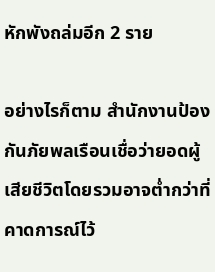หักพังถล่มอีก 2 ราย

อย่างไรก็ตาม สำนักงานป้องกันภัยพลเรือนเชื่อว่ายอดผู้เสียชีวิตโดยรวมอาจต่ำกว่าที่คาดการณ์ไว้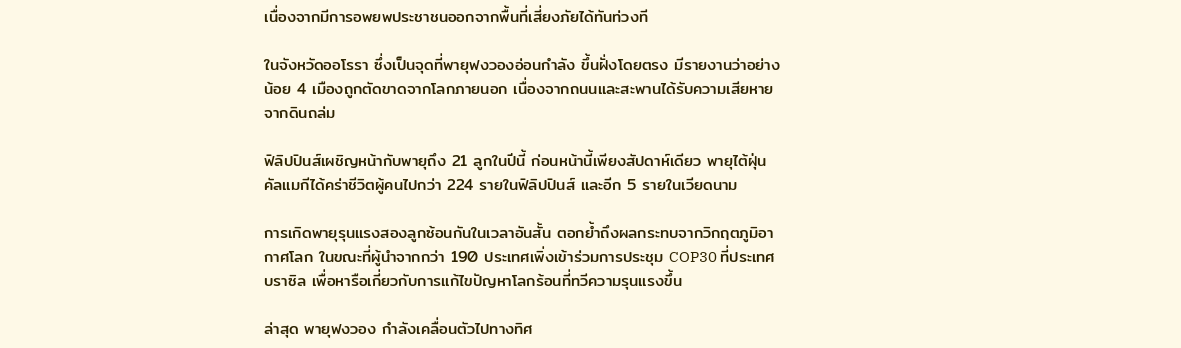เนื่องจากมีการอพยพประชาชนออกจากพื้นที่เสี่ยงภัยได้ทันท่วงที

ในจังหวัดออโรรา ซึ่งเป็นจุดที่พายุฟงวองอ่อนกำลัง ขึ้นฝั่งโดยตรง มีรายงานว่าอย่างน้อย 4 เมืองถูกตัดขาดจากโลกภายนอก เนื่องจากถนนและสะพานได้รับความเสียหายจากดินถล่ม

ฟิลิปปินส์เผชิญหน้ากับพายุถึง 21 ลูกในปีนี้ ก่อนหน้านี้เพียงสัปดาห์เดียว พายุไต้ฝุ่นคัลแมกีได้คร่าชีวิตผู้คนไปกว่า 224 รายในฟิลิปปินส์ และอีก 5 รายในเวียดนาม

การเกิดพายุรุนแรงสองลูกซ้อนกันในเวลาอันสั้น ตอกย้ำถึงผลกระทบจากวิกฤตภูมิอากาศโลก ในขณะที่ผู้นำจากกว่า 190 ประเทศเพิ่งเข้าร่วมการประชุม COP30 ที่ประเทศบราซิล เพื่อหารือเกี่ยวกับการแก้ไขปัญหาโลกร้อนที่ทวีความรุนแรงขึ้น

ล่าสุด พายุฟงวอง กำลังเคลื่อนตัวไปทางทิศ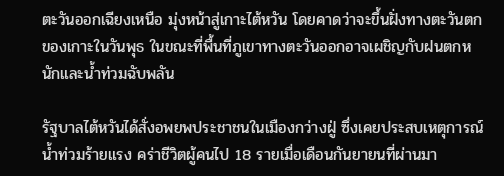ตะวันออกเฉียงเหนือ มุ่งหน้าสู่เกาะไต้หวัน โดยคาดว่าจะขึ้นฝั่งทางตะวันตกของเกาะในวันพุธ ในขณะที่พื้นที่ภูเขาทางตะวันออกอาจเผชิญกับฝนตกหนักและน้ำท่วมฉับพลัน

รัฐบาลไต้หวันได้สั่งอพยพประชาชนในเมืองกว่างฝู่ ซึ่งเคยประสบเหตุการณ์น้ำท่วมร้ายแรง คร่าชีวิตผู้คนไป 18 รายเมื่อเดือนกันยายนที่ผ่านมา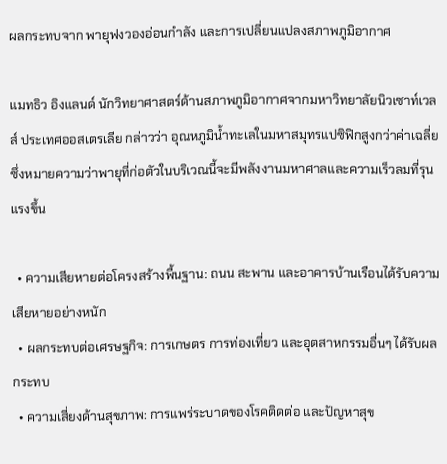ผลกระทบจาก พายุฟงวองอ่อนกำลัง และการเปลี่ยนแปลงสภาพภูมิอากาศ

แมทธิว อิงแลนด์ นักวิทยาศาสตร์ด้านสภาพภูมิอากาศจากมหาวิทยาลัยนิวเซาท์เวลส์ ประเทศออสเตรเลีย กล่าวว่า อุณหภูมิน้ำทะเลในมหาสมุทรแปซิฟิกสูงกว่าค่าเฉลี่ย ซึ่งหมายความว่าพายุที่ก่อตัวในบริเวณนี้จะมีพลังงานมหาศาลและความเร็วลมที่รุนแรงขึ้น

  • ความเสียหายต่อโครงสร้างพื้นฐาน: ถนน สะพาน และอาคารบ้านเรือนได้รับความเสียหายอย่างหนัก
  • ผลกระทบต่อเศรษฐกิจ: การเกษตร การท่องเที่ยว และอุตสาหกรรมอื่นๆ ได้รับผลกระทบ
  • ความเสี่ยงด้านสุขภาพ: การแพร่ระบาดของโรคติดต่อ และปัญหาสุข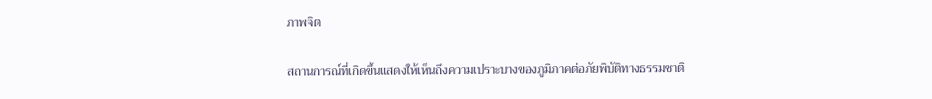ภาพจิต

สถานการณ์ที่เกิดขึ้นแสดงให้เห็นถึงความเปราะบางของภูมิภาคต่อภัยพิบัติทางธรรมชาติ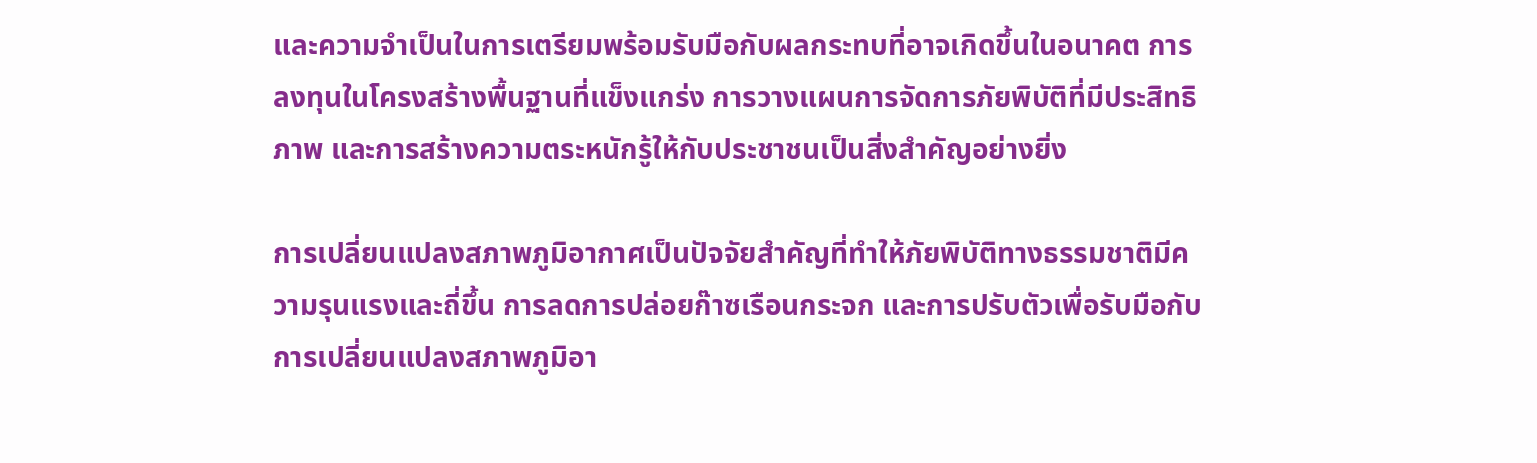และความจำเป็นในการเตรียมพร้อมรับมือกับผลกระทบที่อาจเกิดขึ้นในอนาคต การลงทุนในโครงสร้างพื้นฐานที่แข็งแกร่ง การวางแผนการจัดการภัยพิบัติที่มีประสิทธิภาพ และการสร้างความตระหนักรู้ให้กับประชาชนเป็นสิ่งสำคัญอย่างยิ่ง

การเปลี่ยนแปลงสภาพภูมิอากาศเป็นปัจจัยสำคัญที่ทำให้ภัยพิบัติทางธรรมชาติมีความรุนแรงและถี่ขึ้น การลดการปล่อยก๊าซเรือนกระจก และการปรับตัวเพื่อรับมือกับการเปลี่ยนแปลงสภาพภูมิอา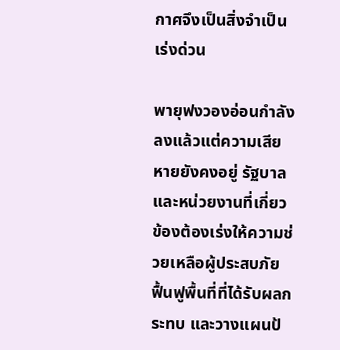กาศจึงเป็นสิ่งจำเป็นเร่งด่วน

พายุฟงวองอ่อนกำลังลงแล้วแต่ความเสียหายยังคงอยู่ รัฐบาลและหน่วยงานที่เกี่ยวข้องต้องเร่งให้ความช่วยเหลือผู้ประสบภัย ฟื้นฟูพื้นที่ที่ได้รับผลกระทบ และวางแผนป้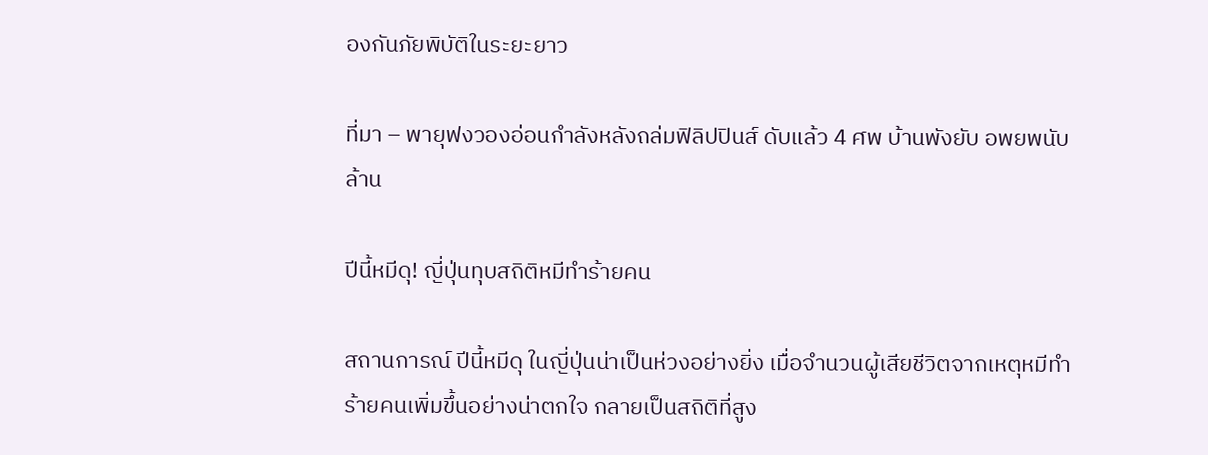องกันภัยพิบัติในระยะยาว

ที่มา – พายุฟงวองอ่อนกำลังหลังถล่มฟิลิปปินส์ ดับแล้ว 4 ศพ บ้านพังยับ อพยพนับล้าน

ปีนี้หมีดุ! ญี่ปุ่นทุบสถิติหมีทำร้ายคน

สถานการณ์ ปีนี้หมีดุ ในญี่ปุ่นน่าเป็นห่วงอย่างยิ่ง เมื่อจำนวนผู้เสียชีวิตจากเหตุหมีทำร้ายคนเพิ่มขึ้นอย่างน่าตกใจ กลายเป็นสถิติที่สูง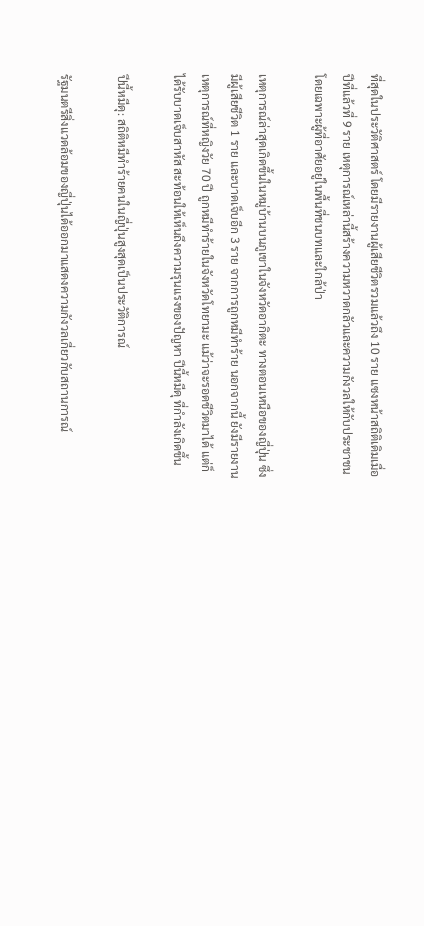ที่สุดในประวัติศาสตร์ โดยมีรายงานผู้เสียชีวิตรวมแล้วถึง 10 ราย แซงหน้าสถิติเดิมเมื่อปีที่แล้วที่ 9 ราย เหตุการณ์เหล่านี้สร้างความหวาดกลัวและความกังวลให้กับประชาชน โดยเฉพาะผู้ที่อาศัยอยู่ในพื้นที่ชนบทและใกล้ป่า

เหตุการณ์ล่าสุดเกิดขึ้นในหมู่บ้านบนภูเขาในจังหวัดอากิตะ ทางตอนเหนือของญี่ปุ่น ซึ่งมีผู้เสียชีวิต 1 ราย และบาดเจ็บอีก 3 ราย จากการถูกหมีทำร้าย นอกจากนี้ ยังมีรายงานเหตุการณ์ที่หญิงวัย 70 ปี ถูกหมีทำร้ายในจังหวัดโทยามะ แม้ว่าจะรอดชีวิตมาได้ แต่ก็ได้รับบาดเจ็บสาหัส สะท้อนให้เห็นถึงความรุนแรงของปัญหา ปีนี้หมีดุ ที่กำลังเกิดขึ้น

ปีนี้หมีดุ: สถิติหมีทำร้ายคนในญี่ปุ่นสูงสุดเป็นประวัติการณ์

รัฐมนตรีสิ่งแวดล้อมของญี่ปุ่นได้ออกมาแสดงความกังวลเกี่ยวกับสถานการณ์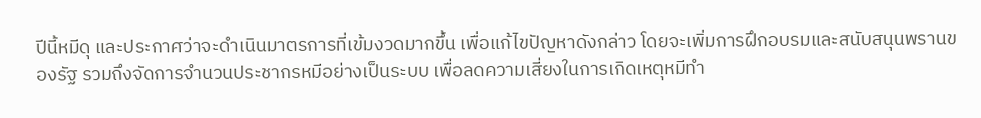ปีนี้หมีดุ และประกาศว่าจะดำเนินมาตรการที่เข้มงวดมากขึ้น เพื่อแก้ไขปัญหาดังกล่าว โดยจะเพิ่มการฝึกอบรมและสนับสนุนพรานของรัฐ รวมถึงจัดการจำนวนประชากรหมีอย่างเป็นระบบ เพื่อลดความเสี่ยงในการเกิดเหตุหมีทำ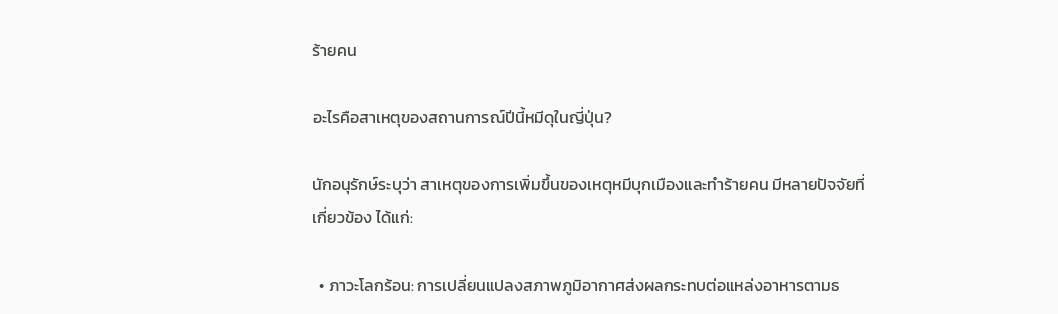ร้ายคน

อะไรคือสาเหตุของสถานการณ์ปีนี้หมีดุในญี่ปุ่น?

นักอนุรักษ์ระบุว่า สาเหตุของการเพิ่มขึ้นของเหตุหมีบุกเมืองและทำร้ายคน มีหลายปัจจัยที่เกี่ยวข้อง ได้แก่:

  • ภาวะโลกร้อน: การเปลี่ยนแปลงสภาพภูมิอากาศส่งผลกระทบต่อแหล่งอาหารตามธ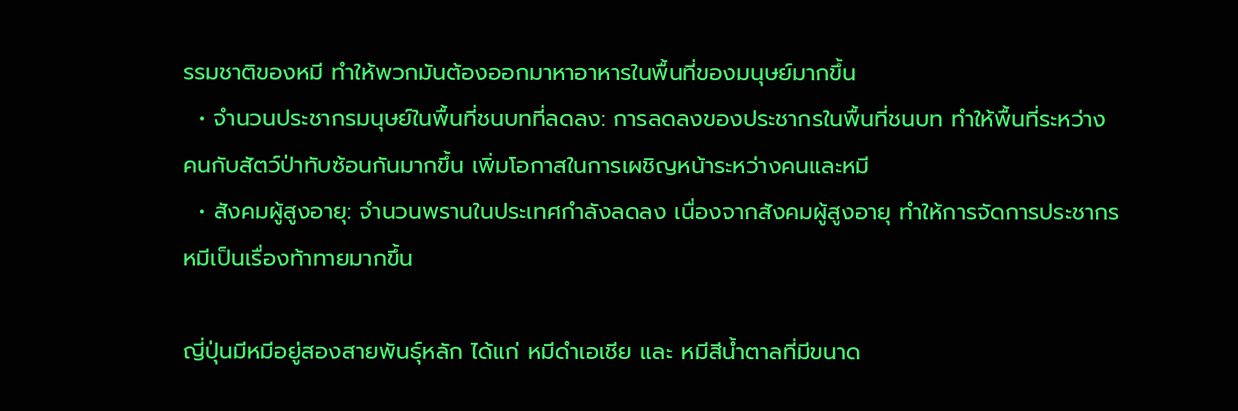รรมชาติของหมี ทำให้พวกมันต้องออกมาหาอาหารในพื้นที่ของมนุษย์มากขึ้น
  • จำนวนประชากรมนุษย์ในพื้นที่ชนบทที่ลดลง: การลดลงของประชากรในพื้นที่ชนบท ทำให้พื้นที่ระหว่างคนกับสัตว์ป่าทับซ้อนกันมากขึ้น เพิ่มโอกาสในการเผชิญหน้าระหว่างคนและหมี
  • สังคมผู้สูงอายุ: จำนวนพรานในประเทศกำลังลดลง เนื่องจากสังคมผู้สูงอายุ ทำให้การจัดการประชากรหมีเป็นเรื่องท้าทายมากขึ้น

ญี่ปุ่นมีหมีอยู่สองสายพันธุ์หลัก ได้แก่ หมีดำเอเชีย และ หมีสีน้ำตาลที่มีขนาด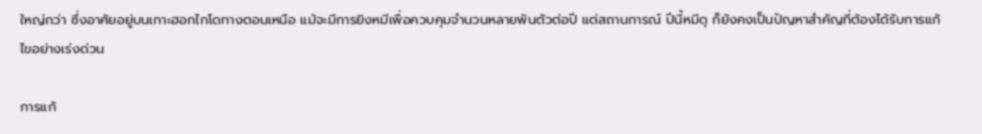ใหญ่กว่า ซึ่งอาศัยอยู่บนเกาะฮอกไกโดทางตอนเหนือ แม้จะมีการยิงหมีเพื่อควบคุมจำนวนหลายพันตัวต่อปี แต่สถานการณ์ ปีนี้หมีดุ ก็ยังคงเป็นปัญหาสำคัญที่ต้องได้รับการแก้ไขอย่างเร่งด่วน

การแก้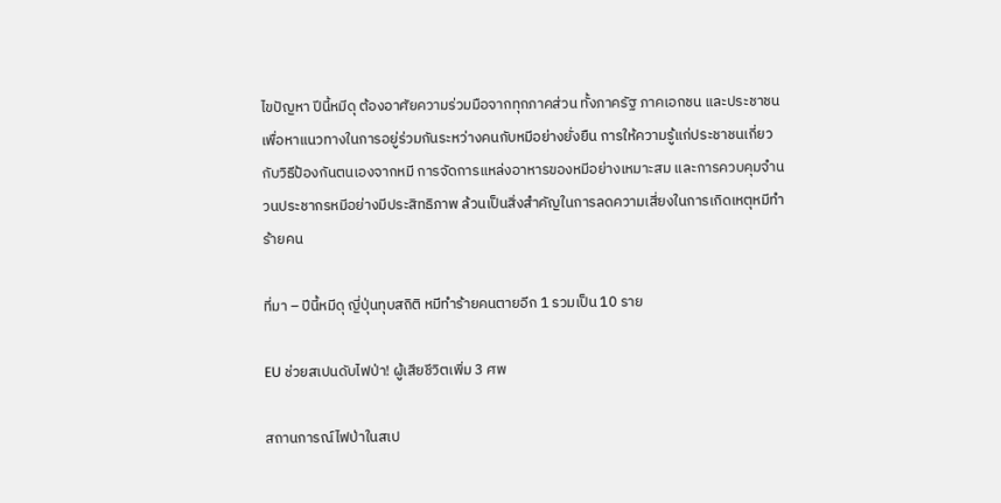ไขปัญหา ปีนี้หมีดุ ต้องอาศัยความร่วมมือจากทุกภาคส่วน ทั้งภาครัฐ ภาคเอกชน และประชาชน เพื่อหาแนวทางในการอยู่ร่วมกันระหว่างคนกับหมีอย่างยั่งยืน การให้ความรู้แก่ประชาชนเกี่ยวกับวิธีป้องกันตนเองจากหมี การจัดการแหล่งอาหารของหมีอย่างเหมาะสม และการควบคุมจำนวนประชากรหมีอย่างมีประสิทธิภาพ ล้วนเป็นสิ่งสำคัญในการลดความเสี่ยงในการเกิดเหตุหมีทำร้ายคน

ที่มา – ปีนี้หมีดุ ญี่ปุ่นทุบสถิติ หมีทำร้ายคนตายอีก 1 รวมเป็น 10 ราย

EU ช่วยสเปนดับไฟป่า! ผู้เสียชีวิตเพิ่ม 3 ศพ

สถานการณ์ไฟป่าในสเป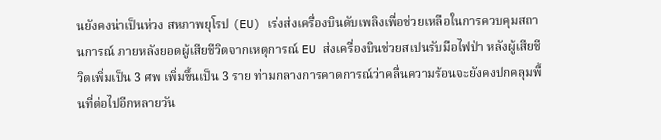นยังคงน่าเป็นห่วง สหภาพยุโรป (EU) เร่งส่งเครื่องบินดับเพลิงเพื่อช่วยเหลือในการควบคุมสถานการณ์ ภายหลังยอดผู้เสียชีวิตจากเหตุการณ์ EU ส่งเครื่องบินช่วยสเปนรับมือไฟป่า หลังผู้เสียชีวิตเพิ่มเป็น 3 ศพ เพิ่มขึ้นเป็น 3 ราย ท่ามกลางการคาดการณ์ว่าคลื่นความร้อนจะยังคงปกคลุมพื้นที่ต่อไปอีกหลายวัน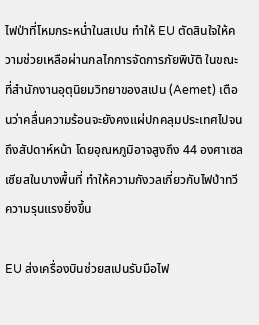ไฟป่าที่โหมกระหน่ำในสเปน ทำให้ EU ตัดสินใจให้ความช่วยเหลือผ่านกลไกการจัดการภัยพิบัติ ในขณะที่สำนักงานอุตุนิยมวิทยาของสเปน (Aemet) เตือนว่าคลื่นความร้อนจะยังคงแผ่ปกคลุมประเทศไปจนถึงสัปดาห์หน้า โดยอุณหภูมิอาจสูงถึง 44 องศาเซลเซียสในบางพื้นที่ ทำให้ความกังวลเกี่ยวกับไฟป่าทวีความรุนแรงยิ่งขึ้น

EU ส่งเครื่องบินช่วยสเปนรับมือไฟ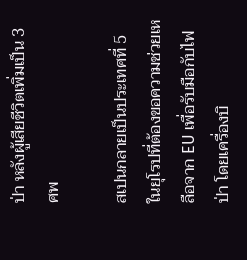ป่า หลังผู้เสียชีวิตเพิ่มเป็น 3 ศพ

สเปนกลายเป็นประเทศที่ 5 ในยุโรปที่ต้องขอความช่วยเหลือจาก EU เพื่อรับมือกับไฟป่า โดยเครื่องบิ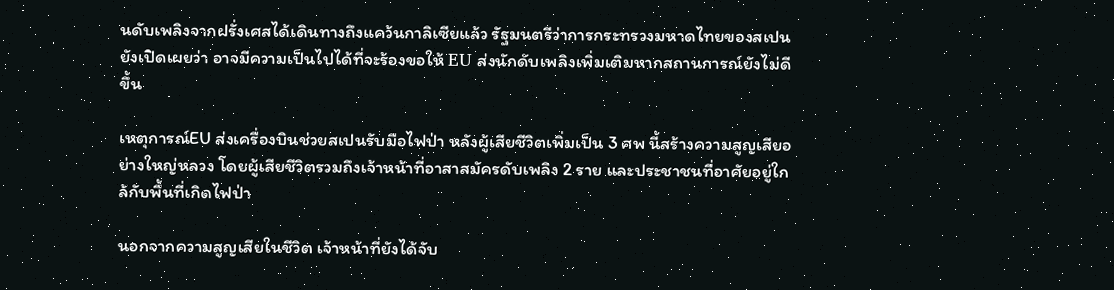นดับเพลิงจากฝรั่งเศสได้เดินทางถึงแคว้นกาลิเซียแล้ว รัฐมนตรีว่าการกระทรวงมหาดไทยของสเปนยังเปิดเผยว่า อาจมีความเป็นไปได้ที่จะร้องขอให้ EU ส่งนักดับเพลิงเพิ่มเติมหากสถานการณ์ยังไม่ดีขึ้น

เหตุการณ์EU ส่งเครื่องบินช่วยสเปนรับมือไฟป่า หลังผู้เสียชีวิตเพิ่มเป็น 3 ศพ นี้สร้างความสูญเสียอย่างใหญ่หลวง โดยผู้เสียชีวิตรวมถึงเจ้าหน้าที่อาสาสมัครดับเพลิง 2 ราย และประชาชนที่อาศัยอยู่ใกล้กับพื้นที่เกิดไฟป่า

นอกจากความสูญเสียในชีวิต เจ้าหน้าที่ยังได้จับ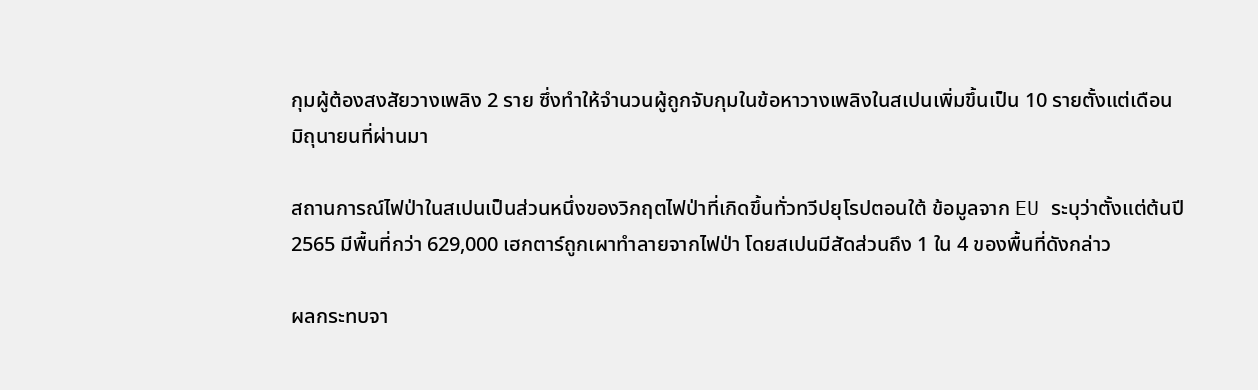กุมผู้ต้องสงสัยวางเพลิง 2 ราย ซึ่งทำให้จำนวนผู้ถูกจับกุมในข้อหาวางเพลิงในสเปนเพิ่มขึ้นเป็น 10 รายตั้งแต่เดือนมิถุนายนที่ผ่านมา

สถานการณ์ไฟป่าในสเปนเป็นส่วนหนึ่งของวิกฤตไฟป่าที่เกิดขึ้นทั่วทวีปยุโรปตอนใต้ ข้อมูลจาก EU ระบุว่าตั้งแต่ต้นปี 2565 มีพื้นที่กว่า 629,000 เฮกตาร์ถูกเผาทำลายจากไฟป่า โดยสเปนมีสัดส่วนถึง 1 ใน 4 ของพื้นที่ดังกล่าว

ผลกระทบจา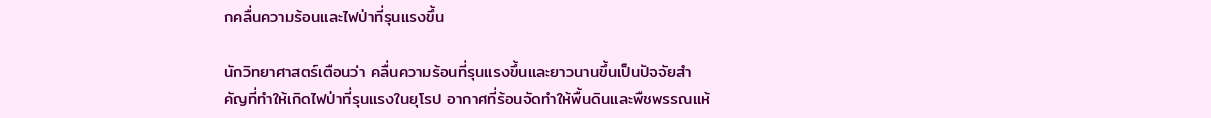กคลื่นความร้อนและไฟป่าที่รุนแรงขึ้น

นักวิทยาศาสตร์เตือนว่า คลื่นความร้อนที่รุนแรงขึ้นและยาวนานขึ้นเป็นปัจจัยสำคัญที่ทำให้เกิดไฟป่าที่รุนแรงในยุโรป อากาศที่ร้อนจัดทำให้พื้นดินและพืชพรรณแห้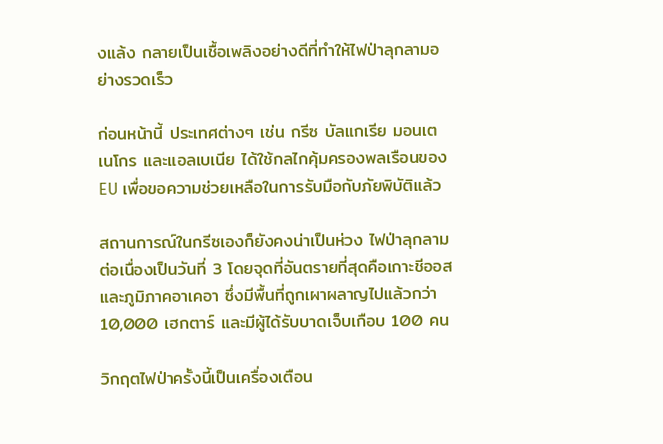งแล้ง กลายเป็นเชื้อเพลิงอย่างดีที่ทำให้ไฟป่าลุกลามอย่างรวดเร็ว

ก่อนหน้านี้ ประเทศต่างๆ เช่น กรีซ บัลแกเรีย มอนเตเนโกร และแอลเบเนีย ได้ใช้กลไกคุ้มครองพลเรือนของ EU เพื่อขอความช่วยเหลือในการรับมือกับภัยพิบัติแล้ว

สถานการณ์ในกรีซเองก็ยังคงน่าเป็นห่วง ไฟป่าลุกลามต่อเนื่องเป็นวันที่ 3 โดยจุดที่อันตรายที่สุดคือเกาะชีออสและภูมิภาคอาเคอา ซึ่งมีพื้นที่ถูกเผาผลาญไปแล้วกว่า 10,000 เฮกตาร์ และมีผู้ได้รับบาดเจ็บเกือบ 100 คน

วิกฤตไฟป่าครั้งนี้เป็นเครื่องเตือน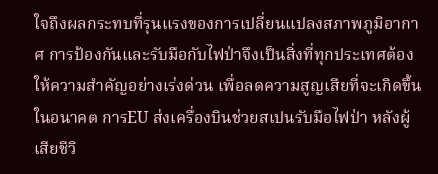ใจถึงผลกระทบที่รุนแรงของการเปลี่ยนแปลงสภาพภูมิอากาศ การป้องกันและรับมือกับไฟป่าจึงเป็นสิ่งที่ทุกประเทศต้องให้ความสำคัญอย่างเร่งด่วน เพื่อลดความสูญเสียที่จะเกิดขึ้นในอนาคต การEU ส่งเครื่องบินช่วยสเปนรับมือไฟป่า หลังผู้เสียชีวิ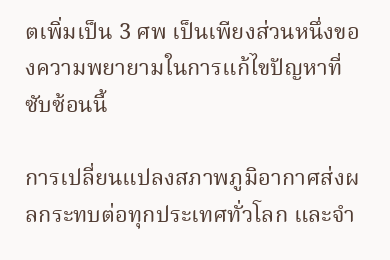ตเพิ่มเป็น 3 ศพ เป็นเพียงส่วนหนึ่งของความพยายามในการแก้ไขปัญหาที่ซับซ้อนนี้

การเปลี่ยนแปลงสภาพภูมิอากาศส่งผลกระทบต่อทุกประเทศทั่วโลก และจำ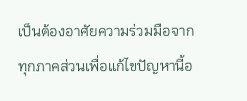เป็นต้องอาศัยความร่วมมือจากทุกภาคส่วนเพื่อแก้ไขปัญหานี้อ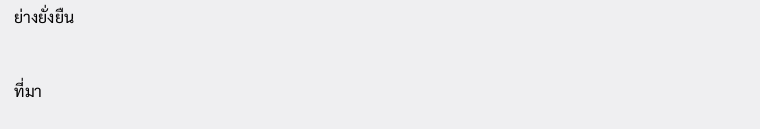ย่างยั่งยืน

ที่มา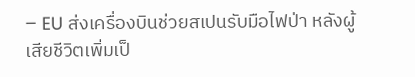– EU ส่งเครื่องบินช่วยสเปนรับมือไฟป่า หลังผู้เสียชีวิตเพิ่มเป็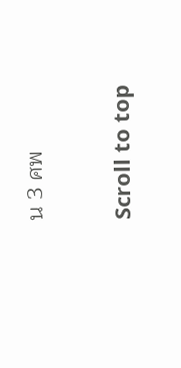น 3 ศพ

Scroll to top